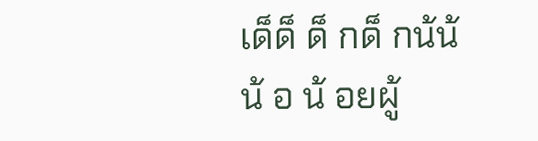เด็ด็ ด็ กด็ กน้น้ น้ อ น้ อยผู้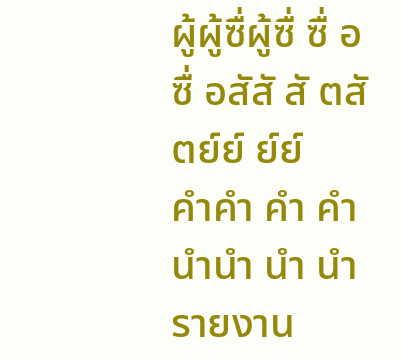ผู้ผู้ซื่ผู้ซื่ ซื่ อซื่ อสัสั สั ตสั ตย์ย์ ย์ย์
คำคำ คำ คำ นำนำ นำ นำ รายงาน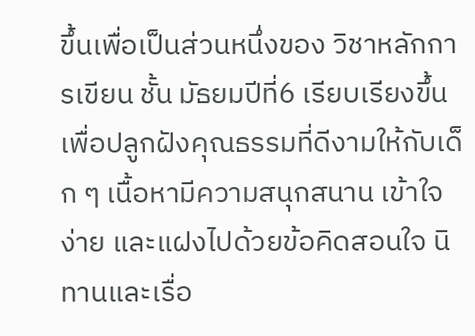ขึ้นเพื่อเป็นส่วนหนึ่งของ วิชาหลักการเขียน ชั้น มัธยมปีที่6 เรียบเรียงขึ้นเพื่อปลูกฝังคุณธรรมที่ดีงามให้กับเด็ก ๆ เนื้อหามีความสนุกสนาน เข้าใจง่าย และแฝงไปด้วยข้อคิดสอนใจ นิทานและเรื่อ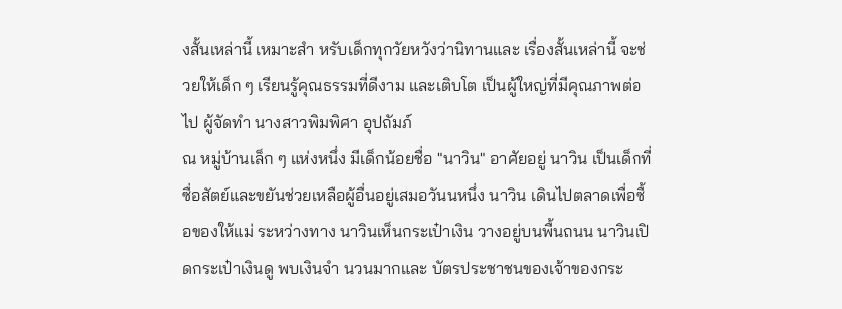งสั้นเหล่านี้ เหมาะสำ หรับเด็กทุกวัยหวังว่านิทานและ เรื่องสั้นเหล่านี้ จะช่วยให้เด็ก ๆ เรียนรู้คุณธรรมที่ดีงาม และเติบโต เป็นผู้ใหญ่ที่มีคุณภาพต่อไป ผู้จัดทำ นางสาวพิมพิศา อุปถัมภ์
ณ หมู่บ้านเล็ก ๆ แห่งหนึ่ง มีเด็กน้อยชื่อ "นาวิน" อาศัยอยู่ นาวิน เป็นเด็กที่ซื่อสัตย์และขยันช่วยเหลือผู้อื่นอยู่เสมอวันนหนึ่ง นาวิน เดินไปตลาดเพื่อซื้อของให้แม่ ระหว่างทาง นาวินเห็นกระเป๋าเงิน วางอยู่บนพื้นถนน นาวินเปิดกระเป๋าเงินดู พบเงินจำ นวนมากและ บัตรประชาชนของเจ้าของกระ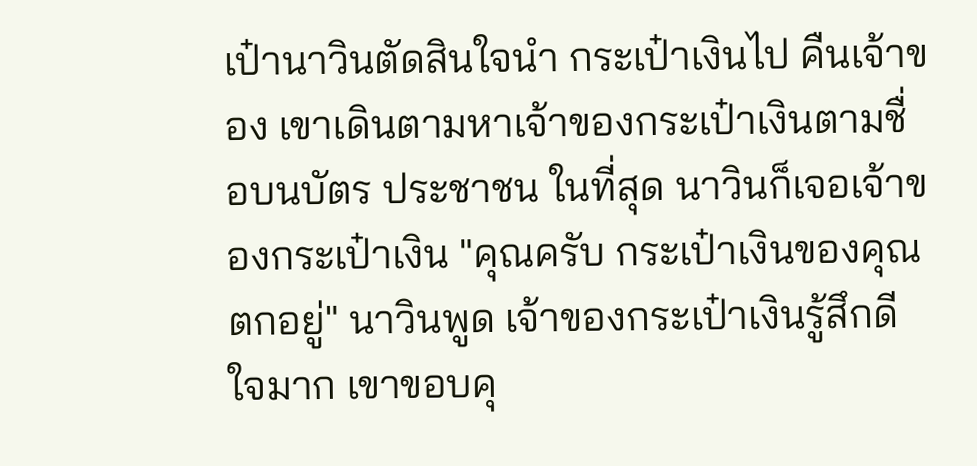เป๋านาวินตัดสินใจนำ กระเป๋าเงินไป คืนเจ้าของ เขาเดินตามหาเจ้าของกระเป๋าเงินตามชื่อบนบัตร ประชาชน ในที่สุด นาวินก็เจอเจ้าของกระเป๋าเงิน "คุณครับ กระเป๋าเงินของคุณตกอยู่" นาวินพูด เจ้าของกระเป๋าเงินรู้สึกดีใจมาก เขาขอบคุ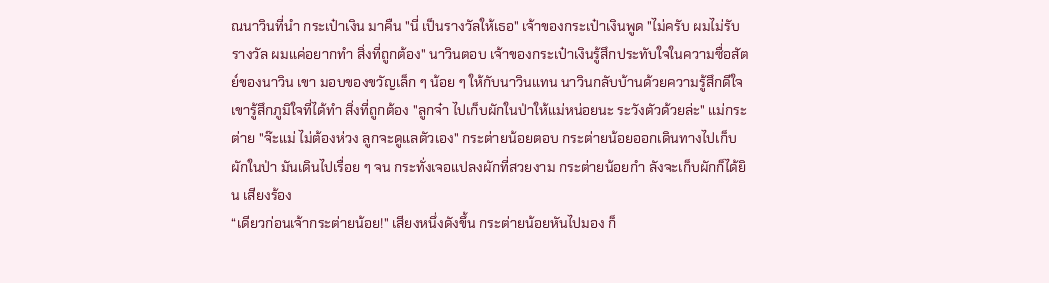ณนาวินที่นำ กระเป๋าเงิน มาคืน "นี่ เป็นรางวัลให้เธอ" เจ้าของกระเป๋าเงินพูด "ไม่ครับ ผมไม่รับรางวัล ผมแค่อยากทำ สิ่งที่ถูกต้อง" นาวินตอบ เจ้าของกระเป๋าเงินรู้สึกประทับใจในความซื่อสัตย์ของนาวิน เขา มอบของขวัญเล็ก ๆ น้อย ๆ ให้กับนาวินแทน นาวินกลับบ้านด้วยความรู้สึกดีใจ เขารู้สึกภูมิใจที่ได้ทำ สิ่งที่ถูกต้อง "ลูกจ๋า ไปเก็บผักในป่าให้แม่หน่อยนะ ระวังตัวด้วยล่ะ" แม่กระต่าย "จ๊ะแม่ ไม่ต้องห่วง ลูกจะดูแลตัวเอง" กระต่ายน้อยตอบ กระต่ายน้อยออกเดินทางไปเก็บผักในป่า มันเดินไปเรื่อย ๆ จน กระทั่งเจอแปลงผักที่สวยงาม กระต่ายน้อยกำ ลังจะเก็บผักก็ได้ยิน เสียงร้อง
“เดียวก่อนเจ้ากระต่ายน้อย!" เสียงหนึ่งดังขึ้น กระต่ายน้อยหันไปมอง ก็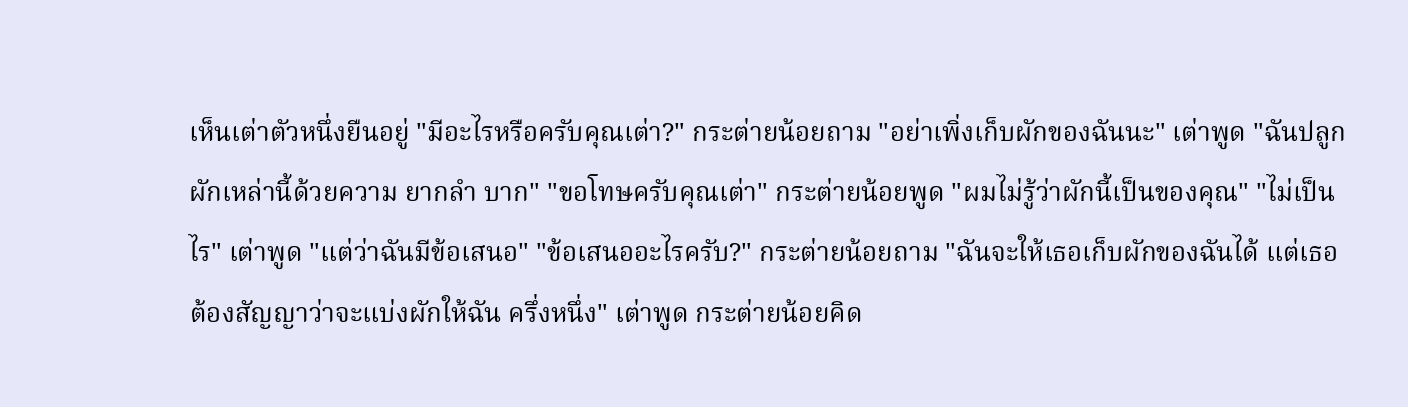เห็นเต่าตัวหนึ่งยืนอยู่ "มีอะไรหรือครับคุณเต่า?" กระต่ายน้อยถาม "อย่าเพิ่งเก็บผักของฉันนะ" เต่าพูด "ฉันปลูกผักเหล่านี้ด้วยความ ยากลำ บาก" "ขอโทษครับคุณเต่า" กระต่ายน้อยพูด "ผมไม่รู้ว่าผักนี้เป็นของคุณ" "ไม่เป็นไร" เต่าพูด "แต่ว่าฉันมีข้อเสนอ" "ข้อเสนออะไรครับ?" กระต่ายน้อยถาม "ฉันจะให้เธอเก็บผักของฉันได้ แต่เธอต้องสัญญาว่าจะแบ่งผักให้ฉัน ครึ่งหนึ่ง" เต่าพูด กระต่ายน้อยคิด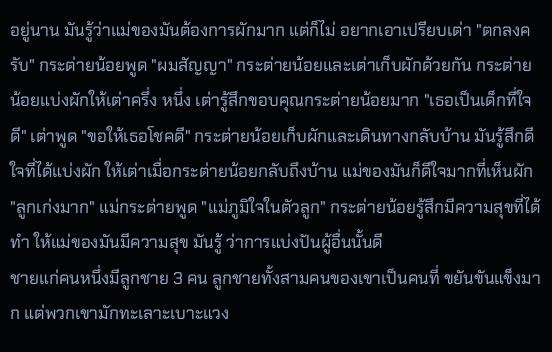อยู่นาน มันรู้ว่าแม่ของมันต้องการผักมาก แต่ก็ไม่ อยากเอาเปรียบเต่า "ตกลงครับ" กระต่ายน้อยพูด "ผมสัญญา" กระต่ายน้อยและเต่าเก็บผักด้วยกัน กระต่ายน้อยแบ่งผักให้เต่าครึ่ง หนึ่ง เต่ารู้สึกขอบคุณกระต่ายน้อยมาก "เธอเป็นเด็กที่ใจดี" เต่าพูด "ขอให้เธอโชคดี" กระต่ายน้อยเก็บผักและเดินทางกลับบ้าน มันรู้สึกดีใจที่ได้แบ่งผัก ให้เต่าเมื่อกระต่ายน้อยกลับถึงบ้าน แม่ของมันก็ดีใจมากที่เห็นผัก "ลูกเก่งมาก" แม่กระต่ายพูด "แม่ภูมิใจในตัวลูก" กระต่ายน้อยรู้สึกมีความสุขที่ได้ทำ ให้แม่ของมันมีความสุข มันรู้ ว่าการแบ่งปันผู้อื่นนั้นดี
ชายแก่คนหนึ่งมีลูกชาย 3 คน ลูกชายทั้งสามคนของเขาเป็นคนที่ ขยันขันแข็งมาก แต่พวกเขามักทะเลาะเบาะแวง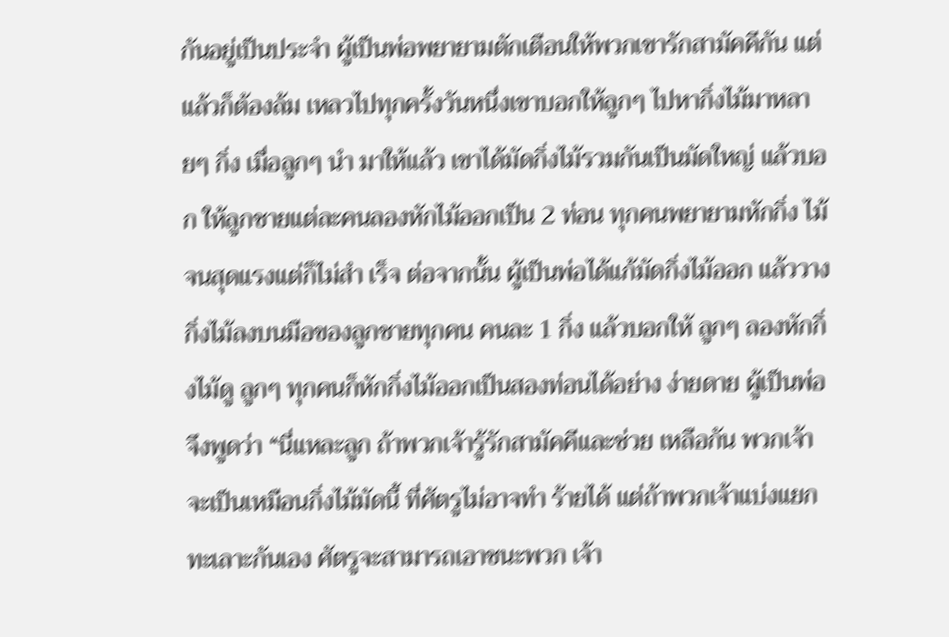กันอยู่เป็นประจำ ผู้เป็นพ่อพยายามตักเตือนให้พวกเขารักสามัคคีกัน แต่แล้วก็ต้องล้ม เหลวไปทุกครั้งวันหนึ่งเขาบอกให้ลูกๆ ไปหากิ่งไม้มาหลายๆ กิ่ง เมื่อลูกๆ นำ มาให้แล้ว เขาได้มัดกิ่งไม้รวมกันเป็นมัดใหญ่ แล้วบอก ให้ลูกชายแต่ละคนลองหักไม้ออกเป็น 2 ท่อน ทุกคนพยายามหักกิ่ง ไม้จนสุดแรงแต่ก็ไม่สำ เร็จ ต่อจากนั้น ผู้เป็นพ่อได้แก้มัดกิ่งไม้ออก แล้ววางกิ่งไม้ลงบนมือของลูกชายทุกคน คนละ 1 กิ่ง แล้วบอกให้ ลูกๆ ลองหักกิ่งไม้ดู ลูกๆ ทุกคนก็หักกิ่งไม้ออกเป็นสองท่อนได้อย่าง ง่ายดาย ผู้เป็นพ่อ จึงพูดว่า “นี่แหละลูก ถ้าพวกเจ้ารู้รักสามัคคีและช่วย เหลือกัน พวกเจ้าจะเป็นเหมือนกิ่งไม้มัดนี้ ที่ศัตรูไม่อาจทำ ร้ายได้ แต่ถ้าพวกเจ้าแบ่งแยกทะเลาะกันเอง ศัตรูจะสามารถเอาชนะพวก เจ้า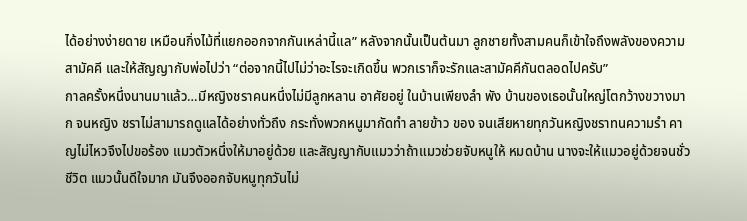ได้อย่างง่ายดาย เหมือนกิ่งไม้ที่แยกออกจากกันเหล่านี้แล” หลังจากนั้นเป็นต้นมา ลูกชายทั้งสามคนก็เข้าใจถึงพลังของความ สามัคคี และให้สัญญากับพ่อไปว่า “ต่อจากนี้ไปไม่ว่าอะไรจะเกิดขึ้น พวกเราก็จะรักและสามัคคีกันตลอดไปครับ”
กาลครั้งหนึ่งนานมาแล้ว…มีหญิงชราคนหนึ่งไม่มีลูกหลาน อาศัยอยู่ ในบ้านเพียงลำ พัง บ้านของเธอนั้นใหญ่โตกว้างขวางมาก จนหญิง ชราไม่สามารถดูแลได้อย่างทั่วถึง กระทั่งพวกหนูมากัดทำ ลายข้าว ของ จนเสียหายทุกวันหญิงชราทนความรำ คาญไม่ไหวจึงไปขอร้อง แมวตัวหนึ่งให้มาอยู่ด้วย และสัญญากับแมวว่าถ้าแมวช่วยจับหนูให้ หมดบ้าน นางจะให้แมวอยู่ด้วยจนชั่วชีวิต แมวนั้นดีใจมาก มันจึงออกจับหนูทุกวันไม่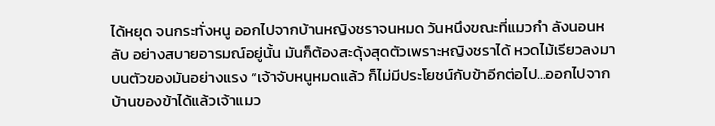ได้หยุด จนกระทั่งหนู ออกไปจากบ้านหญิงชราจนหมด วันหนึงขณะที่แมวกำ ลังนอนหลับ อย่างสบายอารมณ์อยู่นั้น มันก็ต้องสะดุ้งสุดตัวเพราะหญิงชราได้ หวดไม้เรียวลงมาบนตัวของมันอย่างแรง “เจ้าจับหนูหมดแล้ว ก็ไม่มีประโยชน์กับข้าอีกต่อไป…ออกไปจาก บ้านของข้าได้แล้วเจ้าแมว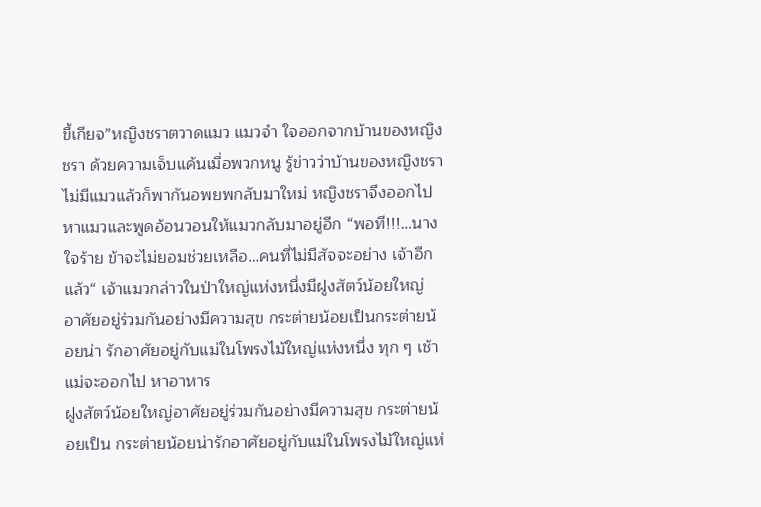ขี้เกียจ”หญิงชราตวาดแมว แมวจำ ใจออกจากบ้านของหญิงชรา ด้วยความเจ็บแค้นเมื่อพวกหนู รู้ข่าวว่าบ้านของหญิงชราไม่มีแมวแล้วก็พากันอพยพกลับมาใหม่ หญิงชราจึงออกไปหาแมวและพูดอ้อนวอนให้แมวกลับมาอยู่อีก “พอที!!!…นางใจร้าย ข้าจะไม่ยอมช่วยเหลือ…คนที่ไม่มีสัจจะอย่าง เจ้าอีกแล้ว“ เจ้าแมวกล่าวในป่าใหญ่แห่งหนึ่งมีฝูงสัตว์น้อยใหญ่ อาศัยอยู่ร่วมกันอย่างมีความสุข กระต่ายน้อยเป็นกระต่ายน้อยน่า รักอาศัยอยู่กับแม่ในโพรงไม้ใหญ่แห่งหนึ่ง ทุก ๆ เช้าแม่จะออกไป หาอาหาร
ฝูงสัตว์น้อยใหญ่อาศัยอยู่ร่วมกันอย่างมีความสุข กระต่ายน้อยเป็น กระต่ายน้อยน่ารักอาศัยอยู่กับแม่ในโพรงไม้ใหญ่แห่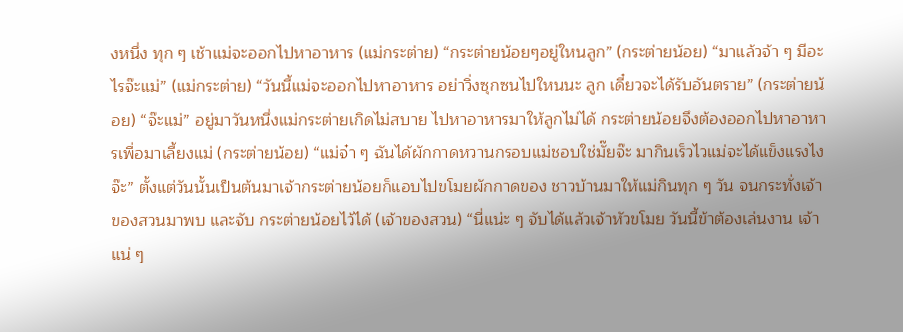งหนึ่ง ทุก ๆ เช้าแม่จะออกไปหาอาหาร (แม่กระต่าย) “กระต่ายน้อยๆอยู่ใหนลูก” (กระต่ายน้อย) “มาแล้วจ้า ๆ มีอะไรจ๊ะแม่” (แม่กระต่าย) “วันนี้แม่จะออกไปหาอาหาร อย่าวิ่งซุกซนไปใหนนะ ลูก เดี๋ยวจะได้รับอันตราย” (กระต่ายน้อย) “จ๊ะแม่” อยู่มาวันหนึ่งแม่กระต่ายเกิดไม่สบาย ไปหาอาหารมาให้ลูกไม่ได้ กระต่ายน้อยจึงต้องออกไปหาอาหารเพื่อมาเลี้ยงแม่ (กระต่ายน้อย) “แม่จ๋า ๆ ฉันได้ผักกาดหวานกรอบแม่ชอบใช่มั๊ยจ๊ะ มากินเร็วไวแม่จะได้แข็งแรงไงจ๊ะ” ตั้งแต่วันนั้นเป็นต้นมาเจ้ากระต่ายน้อยก็แอบไปขโมยผักกาดของ ชาวบ้านมาให้แม่กินทุก ๆ วัน จนกระทั่งเจ้าของสวนมาพบ และจับ กระต่ายน้อยไว้ได้ (เจ้าของสวน) “นี่แน่ะ ๆ จับได้แล้วเจ้าหัวขโมย วันนี้ข้าต้องเล่นงาน เจ้าแน่ ๆ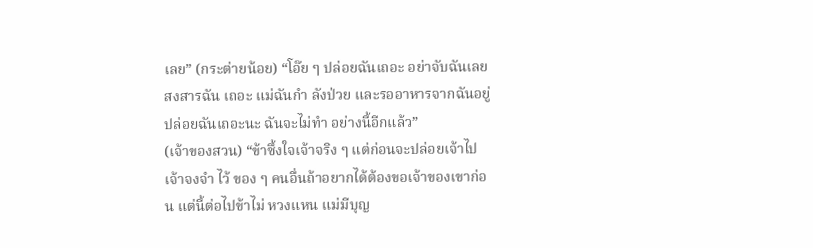เลย” (กระต่ายน้อย) “โอ๊ย ๆ ปล่อยฉันเถอะ อย่าจับฉันเลยสงสารฉัน เถอะ แม่ฉันกำ ลังป่วย และรออาหารจากฉันอยู่ ปล่อยฉันเถอะนะ ฉันจะไม่ทำ อย่างนี้อีกแล้ว”
(เจ้าของสวน) “ข้าซึ้งใจเจ้าจริง ๆ แต่ก่อนจะปล่อยเจ้าไป เจ้าจงจำ ไว้ ของ ๆ คนอื่นถ้าอยากได้ต้องขอเจ้าของเขาก่อน แต่นี้ต่อไปข้าไม่ หวงแหน แม่มีบุญ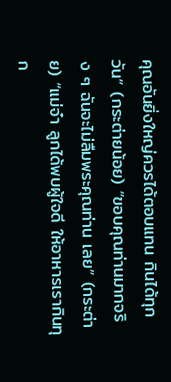คุณอันยิ่งใหญ่ควรได้ตอบแทน กินได้ทุกวัน” (กระต่ายน้อย) “ขอบคุณท่านมากจริง ๆ ฉันจะไม่ลืมพระคุณท่าน เลย” (กระต่าย) “แม่จ๋า ลูกได้พบผู้ใจดี ให้อาหารเรากินทุก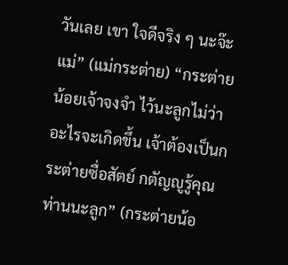วันเลย เขา ใจดีจริง ๆ นะจ๊ะแม่” (แม่กระต่าย) “กระต่ายน้อยเจ้าจงจำ ไว้นะลูกไม่ว่าอะไรจะเกิดขึ้น เจ้าต้องเป็นกระต่ายซื่อสัตย์ กตัญญูรู้คุณท่านนะลูก” (กระต่ายน้อ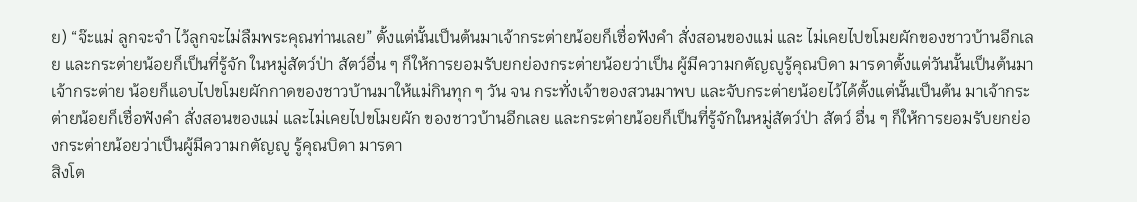ย) “จ๊ะแม่ ลูกจะจำ ไว้ลูกจะไม่ลืมพระคุณท่านเลย” ตั้งแต่นั้นเป็นต้นมาเจ้ากระต่ายน้อยก็เชื่อฟังคำ สั่งสอนของแม่ และ ไม่เคยไปขโมยผักของชาวบ้านอีกเลย และกระต่ายน้อยก็เป็นที่รู้จัก ในหมู่สัตว์ป่า สัตว์อื่น ๆ ก็ให้การยอมรับยกย่องกระต่ายน้อยว่าเป็น ผู้มีความกตัญญูรู้คุณบิดา มารดาตั้งแต่วันนั้นเป็นต้นมาเจ้ากระต่าย น้อยก็แอบไปขโมยผักกาดของชาวบ้านมาให้แม่กินทุก ๆ วัน จน กระทั่งเจ้าของสวนมาพบ และจับกระต่ายน้อยไว้ได้ตั้งแต่นั้นเป็นต้น มาเจ้ากระต่ายน้อยก็เชื่อฟังคำ สั่งสอนของแม่ และไม่เคยไปขโมยผัก ของชาวบ้านอีกเลย และกระต่ายน้อยก็เป็นที่รู้จักในหมู่สัตว์ป่า สัตว์ อื่น ๆ ก็ให้การยอมรับยกย่องกระต่ายน้อยว่าเป็นผู้มีความกตัญญู รู้คุณบิดา มารดา
สิงโต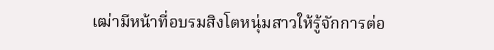เฒ่ามีหน้าที่อบรมสิงโตหนุ่มสาวให้รู้จักการต่อ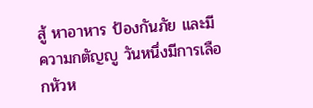สู้ หาอาหาร ป้องกันภัย และมีความกตัญญู วันหนึ่งมีการเลือกหัวห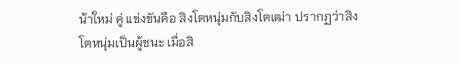น้าใหม่ คู่ แข่งขันคือ สิงโตหนุ่มกับสิงโตเฒ่า ปรากฏว่าสิงโตหนุ่มเป็นผู้ชนะ เมื่อสิ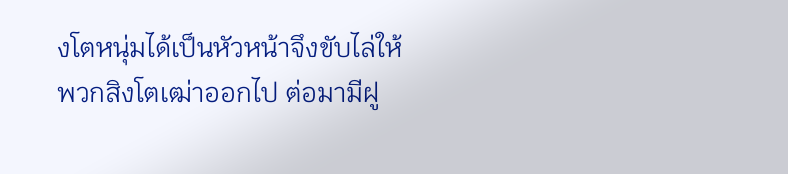งโตหนุ่มได้เป็นหัวหน้าจึงขับไล่ให้พวกสิงโตเฒ่าออกไป ต่อมามีฝู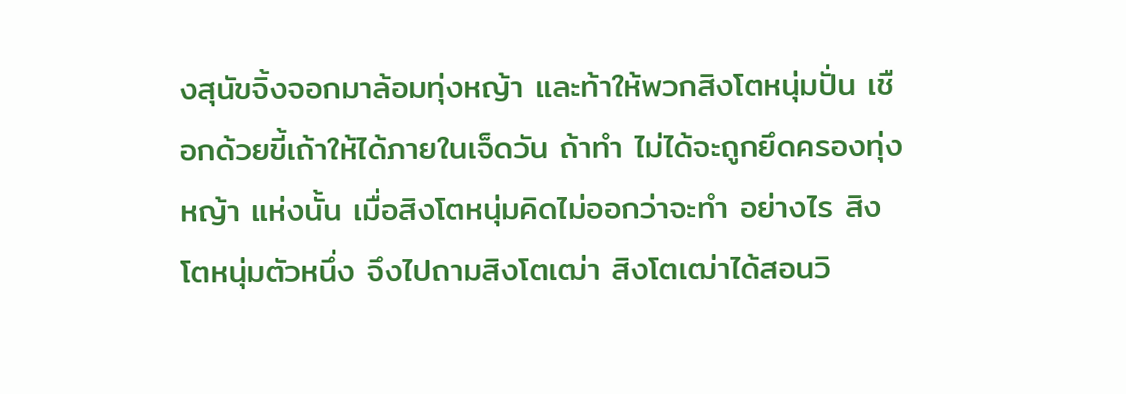งสุนัขจิ้งจอกมาล้อมทุ่งหญ้า และท้าให้พวกสิงโตหนุ่มปั่น เชือกด้วยขี้เถ้าให้ได้ภายในเจ็ดวัน ถ้าทำ ไม่ได้จะถูกยึดครองทุ่งหญ้า แห่งนั้น เมื่อสิงโตหนุ่มคิดไม่ออกว่าจะทำ อย่างไร สิงโตหนุ่มตัวหนึ่ง จึงไปถามสิงโตเฒ่า สิงโตเฒ่าได้สอนวิ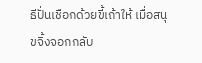ธีปั่นเชือกด้วยขี้เถ้าให้ เมื่อสนุขจิ้งจอกกลับ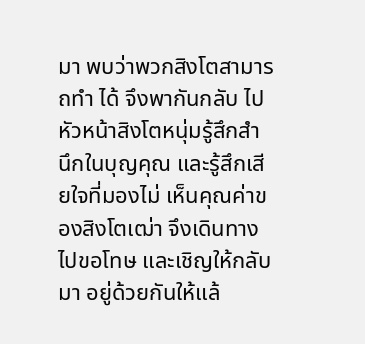มา พบว่าพวกสิงโตสามารถทำ ได้ จึงพากันกลับ ไป หัวหน้าสิงโตหนุ่มรู้สึกสำ นึกในบุญคุณ และรู้สึกเสียใจที่มองไม่ เห็นคุณค่าของสิงโตเฒ่า จึงเดินทางไปขอโทษ และเชิญให้กลับมา อยู่ด้วยกันให้แล้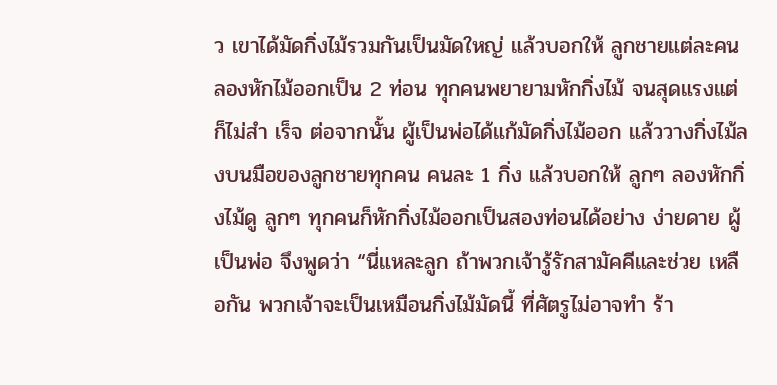ว เขาได้มัดกิ่งไม้รวมกันเป็นมัดใหญ่ แล้วบอกให้ ลูกชายแต่ละคนลองหักไม้ออกเป็น 2 ท่อน ทุกคนพยายามหักกิ่งไม้ จนสุดแรงแต่ก็ไม่สำ เร็จ ต่อจากนั้น ผู้เป็นพ่อได้แก้มัดกิ่งไม้ออก แล้ววางกิ่งไม้ลงบนมือของลูกชายทุกคน คนละ 1 กิ่ง แล้วบอกให้ ลูกๆ ลองหักกิ่งไม้ดู ลูกๆ ทุกคนก็หักกิ่งไม้ออกเป็นสองท่อนได้อย่าง ง่ายดาย ผู้เป็นพ่อ จึงพูดว่า “นี่แหละลูก ถ้าพวกเจ้ารู้รักสามัคคีและช่วย เหลือกัน พวกเจ้าจะเป็นเหมือนกิ่งไม้มัดนี้ ที่ศัตรูไม่อาจทำ ร้า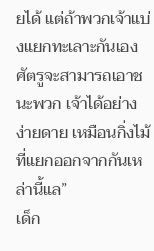ยได้ แต่ถ้าพวกเจ้าแบ่งแยกทะเลาะกันเอง ศัตรูจะสามารถเอาชนะพวก เจ้าได้อย่างง่ายดาย เหมือนกิ่งไม้ที่แยกออกจากกันเหล่านี้แล”
เด็ก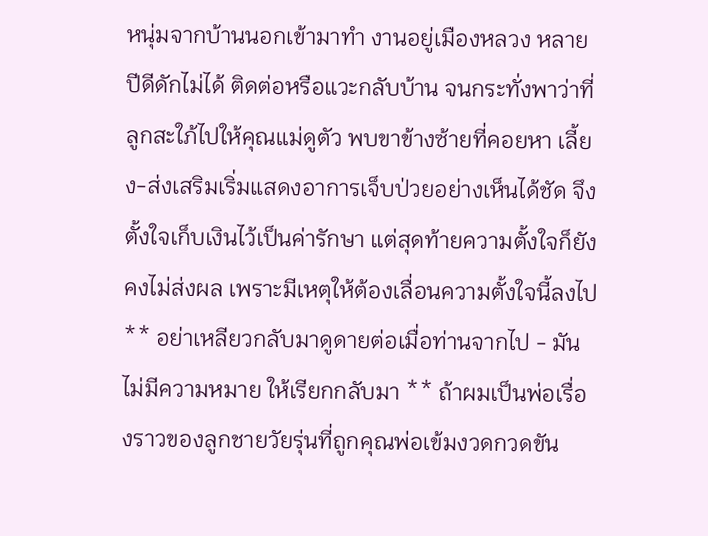หนุ่มจากบ้านนอกเข้ามาทำ งานอยู่เมืองหลวง หลายปีดีดักไม่ได้ ติดต่อหรือแวะกลับบ้าน จนกระทั่งพาว่าที่ลูกสะใภ้ไปให้คุณแม่ดูตัว พบขาข้างซ้ายที่คอยหา เลี้ยง-ส่งเสริมเริ่มแสดงอาการเจ็บป่วยอย่างเห็นได้ชัด จึงตั้งใจเก็บเงินไว้เป็นค่ารักษา แต่สุดท้ายความตั้งใจก็ยังคงไม่ส่งผล เพราะมีเหตุให้ต้องเลื่อนความตั้งใจนี้ลงไป ** อย่าเหลียวกลับมาดูดายต่อเมื่อท่านจากไป - มันไม่มีความหมาย ให้เรียกกลับมา ** ถ้าผมเป็นพ่อเรื่องราวของลูกชายวัยรุ่นที่ถูกคุณพ่อเข้มงวดกวดขัน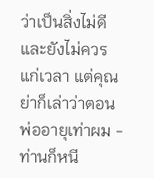ว่าเป็นสิ่งไม่ดีและยังไม่ควรแก่เวลา แต่คุณย่าก็เล่าว่าตอนพ่ออายุเท่าผม - ท่านก็หนี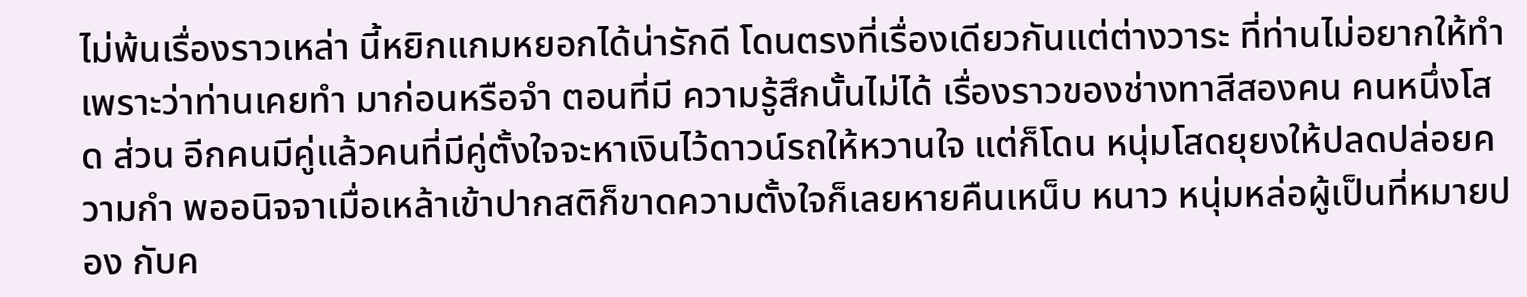ไม่พ้นเรื่องราวเหล่า นี้หยิกแกมหยอกได้น่ารักดี โดนตรงที่เรื่องเดียวกันแต่ต่างวาระ ที่ท่านไม่อยากให้ทำ เพราะว่าท่านเคยทำ มาก่อนหรือจำ ตอนที่มี ความรู้สึกนั้นไม่ได้ เรื่องราวของช่างทาสีสองคน คนหนึ่งโสด ส่วน อีกคนมีคู่แล้วคนที่มีคู่ตั้งใจจะหาเงินไว้ดาวน์รถให้หวานใจ แต่ก็โดน หนุ่มโสดยุยงให้ปลดปล่อยความกำ พออนิจจาเมื่อเหล้าเข้าปากสติก็ขาดความตั้งใจก็เลยหายคืนเหน็บ หนาว หนุ่มหล่อผู้เป็นที่หมายปอง กับค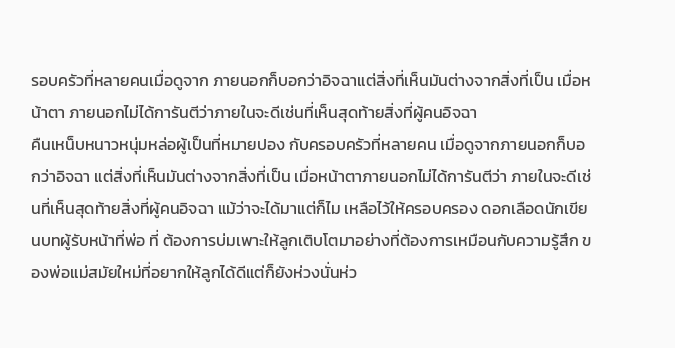รอบครัวที่หลายคนเมื่อดูจาก ภายนอกก็บอกว่าอิจฉาแต่สิ่งที่เห็นมันต่างจากสิ่งที่เป็น เมื่อหน้าตา ภายนอกไม่ได้การันตีว่าภายในจะดีเช่นที่เห็นสุดท้ายสิ่งที่ผู้คนอิจฉา
คืนเหน็บหนาวหนุ่มหล่อผู้เป็นที่หมายปอง กับครอบครัวที่หลายคน เมื่อดูจากภายนอกก็บอกว่าอิจฉา แต่สิ่งที่เห็นมันต่างจากสิ่งที่เป็น เมื่อหน้าตาภายนอกไม่ได้การันตีว่า ภายในจะดีเช่นที่เห็นสุดท้ายสิ่งที่ผู้คนอิจฉา แม้ว่าจะได้มาแต่ก็ไม เหลือไว้ให้ครอบครอง ดอกเลือดนักเขียนบทผู้รับหน้าที่พ่อ ที่ ต้องการบ่มเพาะให้ลูกเติบโตมาอย่างที่ต้องการเหมือนกับความรู้สึก ของพ่อแม่สมัยใหม่ที่อยากให้ลูกได้ดีแต่ก็ยังห่วงนั่นห่ว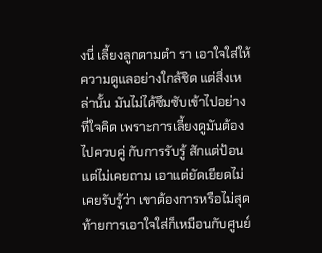งนี่ เลี้ยงลูกตามตำ รา เอาใจใส่ให้ความดูแลอย่างใกล้ชิด แต่สิ่งเหล่านั้น มันไม่ได้ซึมซับเข้าไปอย่างที่ใจคิด เพราะการเลี้ยงดูมันต้องไปควบคู่ กับการรับรู้ สักแต่ป้อนแต่ไม่เคยถาม เอาแต่ยัดเยียดไม่เคยรับรู้ว่า เขาต้องการหรือไม่สุดท้ายการเอาใจใส่ก็เหมือนกับศูนย์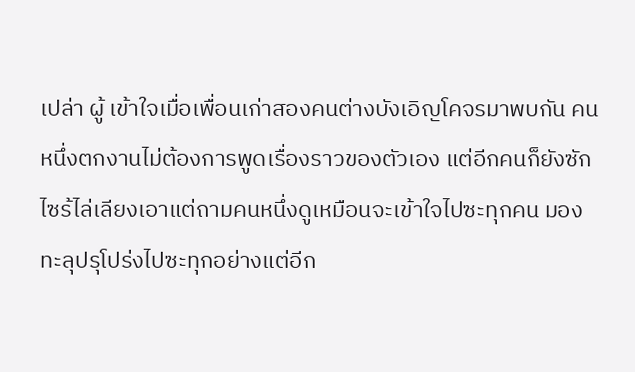เปล่า ผู้ เข้าใจเมื่อเพื่อนเก่าสองคนต่างบังเอิญโคจรมาพบกัน คนหนึ่งตกงานไม่ต้องการพูดเรื่องราวของตัวเอง แต่อีกคนก็ยังซัก ไซร้ไล่เลียงเอาแต่ถามคนหนึ่งดูเหมือนจะเข้าใจไปซะทุกคน มอง ทะลุปรุโปร่งไปซะทุกอย่างแต่อีก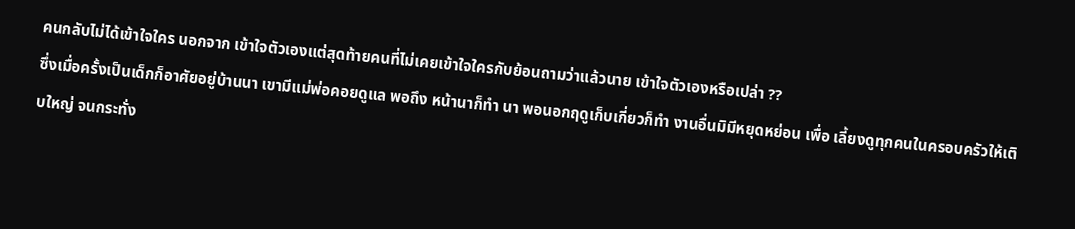คนกลับไม่ได้เข้าใจใคร นอกจาก เข้าใจตัวเองแต่สุดท้ายคนที่ไม่เคยเข้าใจใครกับย้อนถามว่าแล้วนาย เข้าใจตัวเองหรือเปล่า ??
ซึ่งเมื่อครั้งเป็นเด็กก็อาศัยอยู่บ้านนา เขามีแม่พ่อคอยดูแล พอถึง หน้านาก็ทำ นา พอนอกฤดูเก็บเกี่ยวก็ทำ งานอื่นมิมีหยุดหย่อน เพื่อ เลี้ยงดูทุกคนในครอบครัวให้เติบใหญ่ จนกระทั่ง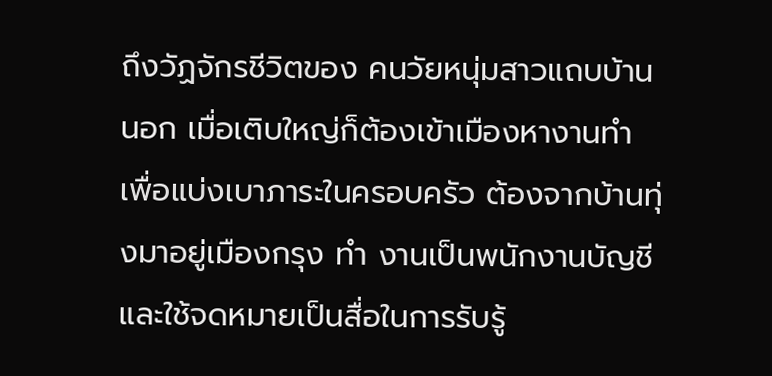ถึงวัฏจักรชีวิตของ คนวัยหนุ่มสาวแถบบ้านนอก เมื่อเติบใหญ่ก็ต้องเข้าเมืองหางานทำ เพื่อแบ่งเบาภาระในครอบครัว ต้องจากบ้านทุ่งมาอยู่เมืองกรุง ทำ งานเป็นพนักงานบัญชี และใช้จดหมายเป็นสื่อในการรับรู้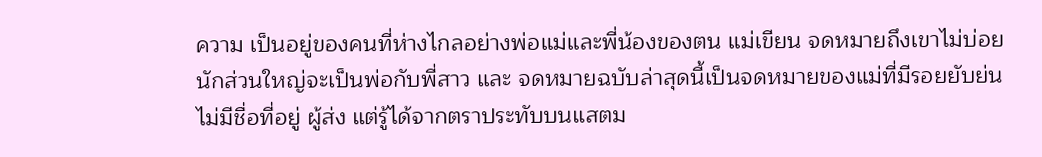ความ เป็นอยู่ของคนที่ห่างไกลอย่างพ่อแม่และพี่น้องของตน แม่เขียน จดหมายถึงเขาไม่บ่อยนักส่วนใหญ่จะเป็นพ่อกับพี่สาว และ จดหมายฉบับล่าสุดนี้เป็นจดหมายของแม่ที่มีรอยยับย่น ไม่มีชื่อที่อยู่ ผู้ส่ง แต่รู้ได้จากตราประทับบนแสตม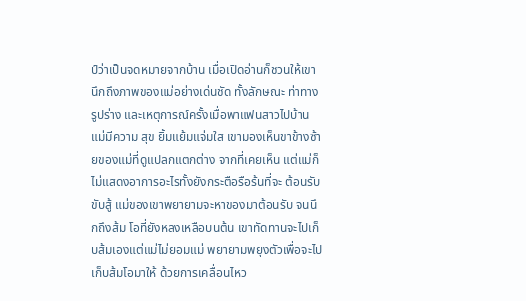ป์ว่าเป็นจดหมายจากบ้าน เมื่อเปิดอ่านก็ชวนให้เขานึกถึงภาพของแม่อย่างเด่นชัด ทั้งลักษณะ ท่าทาง รูปร่าง และเหตุการณ์ครั้งเมื่อพาแฟนสาวไปบ้านแม่มีความ สุข ยิ้มแย้มแจ่มใส เขามองเห็นขาข้างซ้ายของแม่ที่ดูแปลกแตกต่าง จากที่เคยเห็น แต่แม่ก็ไม่แสดงอาการอะไรทั้งยังกระตือรือร้นที่จะ ต้อนรับขับสู้ แม่ของเขาพยายามจะหาของมาต้อนรับ จนนึกถึงส้ม โอที่ยังหลงเหลือบนต้น เขาทัดทานจะไปเก็บส้มเองแต่แม่ไม่ยอมแม่ พยายามพยุงตัวเพื่อจะไปเก็บส้มโอมาให้ ด้วยการเคลื่อนไหว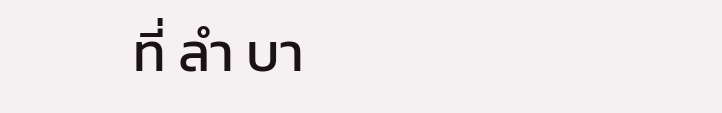ที่ ลำ บา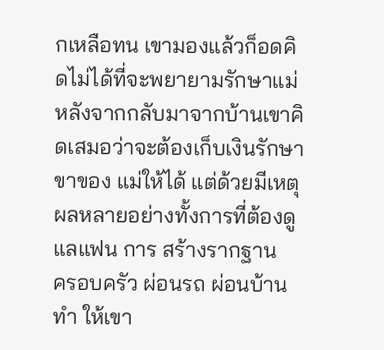กเหลือทน เขามองแล้วก็อดคิดไม่ได้ที่จะพยายามรักษาแม่ หลังจากกลับมาจากบ้านเขาคิดเสมอว่าจะต้องเก็บเงินรักษาขาของ แม่ให้ได้ แต่ด้วยมีเหตุผลหลายอย่างทั้งการที่ต้องดูแลแฟน การ สร้างรากฐาน
ครอบครัว ผ่อนรถ ผ่อนบ้าน ทำ ให้เขา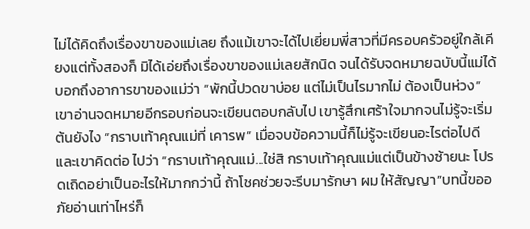ไม่ได้คิดถึงเรื่องขาของแม่เลย ถึงแม้เขาจะได้ไปเยี่ยมพี่สาวที่มีครอบครัวอยู่ใกล้เคียงแต่ทั้งสองก็ มิได้เอ่ยถึงเรื่องขาของแม่เลยสักนิด จนได้รับจดหมายฉบับนี้แม่ได้ บอกถึงอาการขาของแม่ว่า “พักนี้ปวดขาบ่อย แต่ไม่เป็นไรมากไม่ ต้องเป็นห่วง” เขาอ่านจดหมายอีกรอบก่อนจะเขียนตอบกลับไป เขารู้สึกเศร้าใจมากจนไม่รู้จะเริ่มต้นยังไง “กราบเท้าคุณแม่ที่ เคารพ” เมื่อจบข้อความนี้ก็ไม่รู้จะเขียนอะไรต่อไปดี และเขาคิดต่อ ไปว่า “กราบเท้าคุณแม่...ใช่สิ กราบเท้าคุณแม่แต่เป็นข้างซ้ายนะ โปรดเถิดอย่าเป็นอะไรให้มากกว่านี้ ถ้าโชคช่วยจะรีบมารักษา ผม ให้สัญญา”บทนี้ขออภัยอ่านเท่าไหร่ก็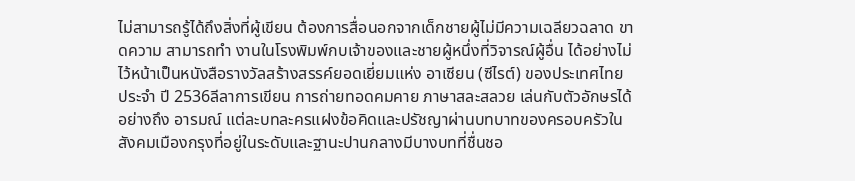ไม่สามารถรู้ได้ถึงสิ่งที่ผู้เขียน ต้องการสื่อนอกจากเด็กชายผู้ไม่มีความเฉลียวฉลาด ขาดความ สามารถทำ งานในโรงพิมพ์กบเจ้าของและชายผู้หนึ่งที่วิจารณ์ผู้อื่น ได้อย่างไม่ไว้หน้าเป็นหนังสือรางวัลสร้างสรรค์ยอดเยี่ยมแห่ง อาเซียน (ซีไรต์) ของประเทศไทย ประจำ ปี 2536ลีลาการเขียน การถ่ายทอดคมคาย ภาษาสละสลวย เล่นกับตัวอักษรได้อย่างถึง อารมณ์ แต่ละบทละครแฝงข้อคิดและปรัชญาผ่านบทบาทของครอบครัวใน สังคมเมืองกรุงที่อยู่ในระดับและฐานะปานกลางมีบางบทที่ชื่นชอ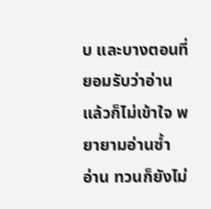บ และบางตอนที่ยอมรับว่าอ่านแล้วก็ไม่เข้าใจ พยายามอ่านซ้ำ อ่าน ทวนก็ยังไม่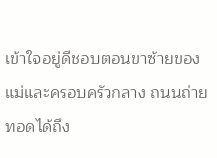เข้าใจอยู่ดีชอบตอนขาซ้ายของแม่และครอบครัวกลาง ถนนถ่ายทอดได้ถึง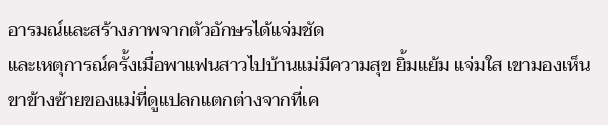อารมณ์และสร้างภาพจากตัวอักษรได้แจ่มชัด
และเหตุการณ์ครั้งเมื่อพาแฟนสาวไปบ้านแม่มีความสุข ยิ้มแย้ม แจ่มใส เขามองเห็นขาข้างซ้ายของแม่ที่ดูแปลกแตกต่างจากที่เค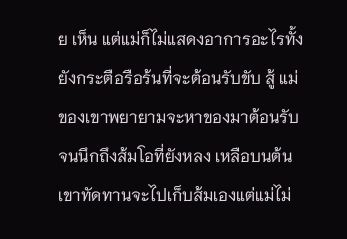ย เห็น แต่แม่ก็ไม่แสดงอาการอะไรทั้งยังกระตือรือร้นที่จะต้อนรับขับ สู้ แม่ของเขาพยายามจะหาของมาต้อนรับ จนนึกถึงส้มโอที่ยังหลง เหลือบนต้น เขาทัดทานจะไปเก็บส้มเองแต่แม่ไม่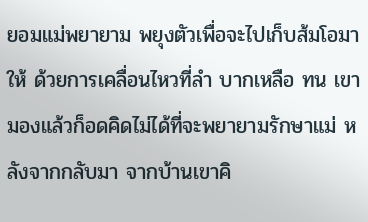ยอมแม่พยายาม พยุงตัวเพื่อจะไปเก็บส้มโอมาให้ ด้วยการเคลื่อนไหวที่ลำ บากเหลือ ทน เขามองแล้วก็อดคิดไม่ได้ที่จะพยายามรักษาแม่ หลังจากกลับมา จากบ้านเขาคิ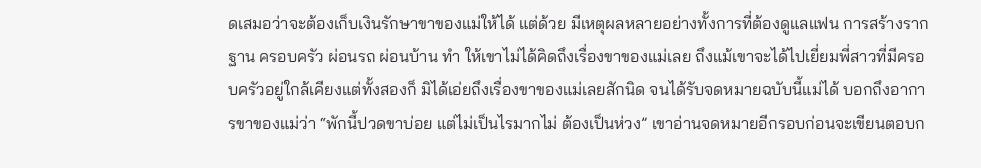ดเสมอว่าจะต้องเก็บเงินรักษาขาของแม่ให้ได้ แต่ด้วย มีเหตุผลหลายอย่างทั้งการที่ต้องดูแลแฟน การสร้างรากฐาน ครอบครัว ผ่อนรถ ผ่อนบ้าน ทำ ให้เขาไม่ได้คิดถึงเรื่องขาของแม่เลย ถึงแม้เขาจะได้ไปเยี่ยมพี่สาวที่มีครอบครัวอยู่ใกล้เคียงแต่ทั้งสองก็ มิได้เอ่ยถึงเรื่องขาของแม่เลยสักนิด จนได้รับจดหมายฉบับนี้แม่ได้ บอกถึงอาการขาของแม่ว่า “พักนี้ปวดขาบ่อย แต่ไม่เป็นไรมากไม่ ต้องเป็นห่วง” เขาอ่านจดหมายอีกรอบก่อนจะเขียนตอบก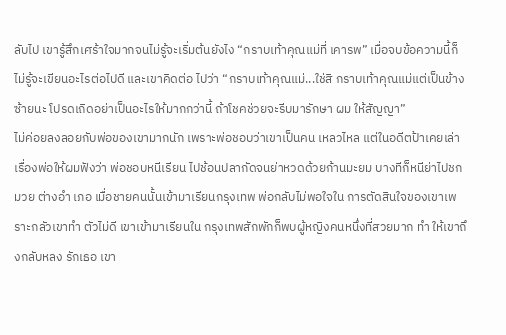ลับไป เขารู้สึกเศร้าใจมากจนไม่รู้จะเริ่มต้นยังไง “กราบเท้าคุณแม่ที่ เคารพ” เมื่อจบข้อความนี้ก็ไม่รู้จะเขียนอะไรต่อไปดี และเขาคิดต่อ ไปว่า “กราบเท้าคุณแม่...ใช่สิ กราบเท้าคุณแม่แต่เป็นข้างซ้ายนะ โปรดเถิดอย่าเป็นอะไรให้มากกว่านี้ ถ้าโชคช่วยจะรีบมารักษา ผม ให้สัญญา”
ไม่ค่อยลงลอยกับพ่อของเขามากนัก เพราะพ่อชอบว่าเขาเป็นคน เหลวไหล แต่ในอดีตป้าเคยเล่าเรื่องพ่อให้ผมฟังว่า พ่อชอบหนีเรียน ไปช้อนปลากัดจนย่าหวดด้วยก้านมะยม บางทีก็หนีย่าไปชกมวย ต่างอำ เภอ เมื่อชายคนนั้นเข้ามาเรียนกรุงเทพ พ่อกลับไม่พอใจใน การตัดสินใจของเขาเพราะกลัวเขาทำ ตัวไม่ดี เขาเข้ามาเรียนใน กรุงเทพสักพักก็พบผู้หญิงคนหนึ่งที่สวยมาก ทำ ให้เขาถึงกลับหลง รักเธอ เขา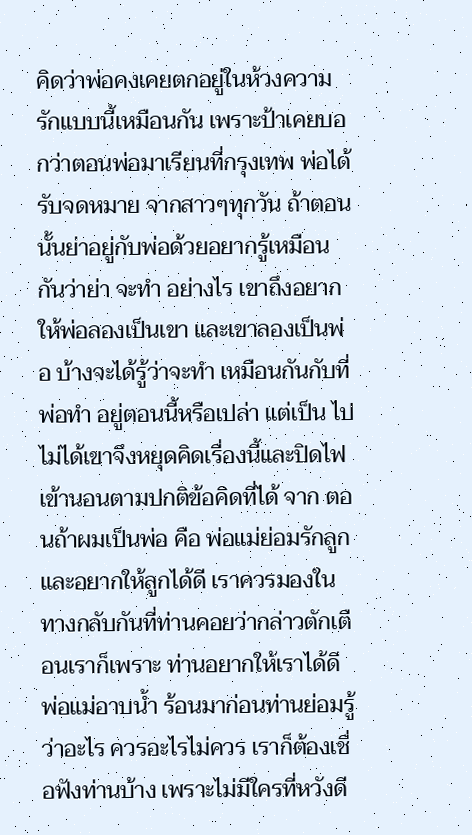คิดว่าพ่อคงเคยตกอยู่ในห้วงความรักแบบนี้เหมือนกัน เพราะป้าเคยบอกว่าตอนพ่อมาเรียนที่กรุงเทพ พ่อได้รับจดหมาย จากสาวๆทุกวัน ถ้าตอนนั้นย่าอยู่กับพ่อด้วยอยากรู้เหมือนกันว่าย่า จะทำ อย่างไร เขาถึงอยากให้พ่อลองเป็นเขา และเขาลองเป็นพ่อ บ้างจะได้รู้ว่าจะทำ เหมือนกันกับที่พ่อทำ อยู่ตอนนี้หรือเปล่า แต่เป็น ไปไม่ได้เขาจึงหยุดคิดเรื่องนี้และปิดไฟเข้านอนตามปกติข้อคิดที่ได้ จาก ตอนถ้าผมเป็นพ่อ คือ พ่อแม่ย่อมรักลูกและอยากให้ลูกได้ดี เราควรมองในทางกลับกันที่ท่านคอยว่ากล่าวตักเตือนเราก็เพราะ ท่านอยากให้เราได้ดี พ่อแม่อาบน้ำ ร้อนมาก่อนท่านย่อมรู้ว่าอะไร ควรอะไรไม่ควร เราก็ต้องเชื่อฟังท่านบ้าง เพราะไม่มีใครที่หวังดี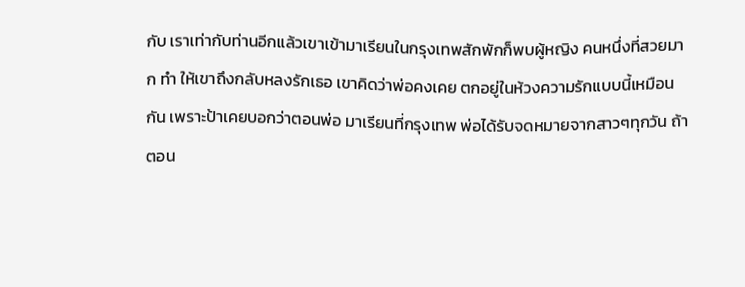กับ เราเท่ากับท่านอีกแล้วเขาเข้ามาเรียนในกรุงเทพสักพักก็พบผู้หญิง คนหนึ่งที่สวยมาก ทำ ให้เขาถึงกลับหลงรักเธอ เขาคิดว่าพ่อคงเคย ตกอยู่ในห้วงความรักแบบนี้เหมือนกัน เพราะป้าเคยบอกว่าตอนพ่อ มาเรียนที่กรุงเทพ พ่อได้รับจดหมายจากสาวๆทุกวัน ถ้าตอน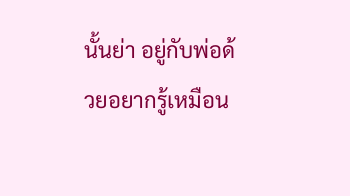นั้นย่า อยู่กับพ่อด้วยอยากรู้เหมือน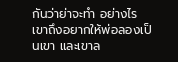กันว่าย่าจะทำ อย่างไร เขาถึงอยากให้พ่อลองเป็นเขา และเขาล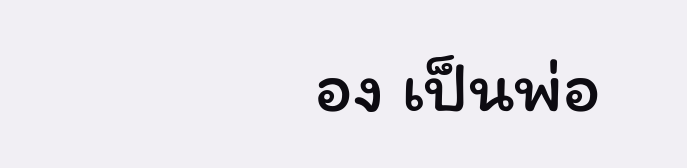อง เป็นพ่อ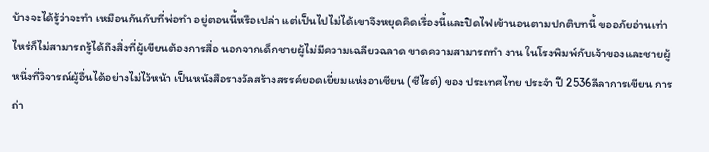บ้างจะได้รู้ว่าจะทำ เหมือนกันกับที่พ่อทำ อยู่ตอนนี้หรือเปล่า แต่เป็นไปไม่ได้เขาจึงหยุดคิดเรื่องนี้และปิดไฟเข้านอนตามปกติบทนี้ ขออภัยอ่านเท่าไหร่ก็ไม่สามารถรู้ได้ถึงสิ่งที่ผู้เขียนต้องการสื่อ นอกจากเด็กชายผู้ไม่มีความเฉลียวฉลาด ขาดความสามารถทำ งาน ในโรงพิมพ์กับเจ้าของและชายผู้หนึ่งที่วิจารณ์ผู้อื่นได้อย่างไม่ไว้หน้า เป็นหนังสือรางวัลสร้างสรรค์ยอดเยี่ยมแห่งอาเซียน (ซีไรต์) ของ ประเทศไทย ประจำ ปี 2536ลีลาการเขียน การถ่า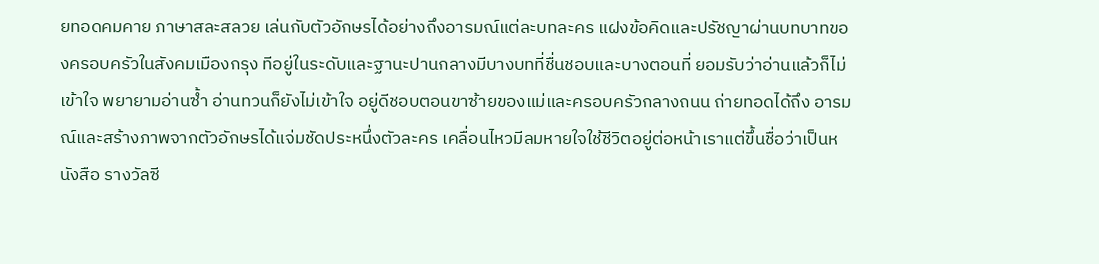ยทอดคมคาย ภาษาสละสลวย เล่นกับตัวอักษรได้อย่างถึงอารมณ์แต่ละบทละคร แฝงข้อคิดและปรัชญาผ่านบทบาทของครอบครัวในสังคมเมืองกรุง ทีอยู่ในระดับและฐานะปานกลางมีบางบทที่ชื่นชอบและบางตอนที่ ยอมรับว่าอ่านแล้วก็ไม่เข้าใจ พยายามอ่านซ้ำ อ่านทวนก็ยังไม่เข้าใจ อยู่ดีชอบตอนขาซ้ายของแม่และครอบครัวกลางถนน ถ่ายทอดได้ถึง อารมณ์และสร้างภาพจากตัวอักษรได้แจ่มชัดประหนึ่งตัวละคร เคลื่อนไหวมีลมหายใจใช้ชีวิตอยู่ต่อหน้าเราแต่ขึ้นชื่อว่าเป็นหนังสือ รางวัลซี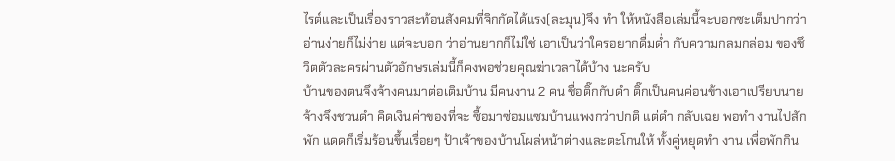ไรต์และเป็นเรื่องราวสะท้อนสังคมที่จิกกัดได้แรง(ละมุน)จึง ทำ ให้หนังสือเล่มนี้จะบอกซะเต็มปากว่าอ่านง่ายก็ไม่ง่าย แต่จะบอก ว่าอ่านยากก็ไม่ใช่ เอาเป็นว่าใครอยากดื่มด่ำ กับความกลมกล่อม ของชึวิตตัวละครผ่านตัวอักษรเล่มนี้ก็คงพอช่วยคุณฆ่าเวลาได้บ้าง นะครับ
บ้านของตนจึงจ้างคนมาต่อเติมบ้าน มีคนงาน 2 คน ชื่อติ๊กกับดำ ติ๊กเป็นคนค่อนข้างเอาเปรียบนายจ้างจึงชวนดำ คิดเงินค่าของที่จะ ซื้อมาซ่อมแซมบ้านแพงกว่าปกติ แต่ดำ กลับเฉย พอทำ งานไปสักพัก แดดก็เริ่มร้อนขึ้นเรื่อยๆ ป้าเจ้าของบ้านโผล่หน้าต่างและตะโกนให้ ทั้งคู่หยุดทำ งาน เพื่อพักกิน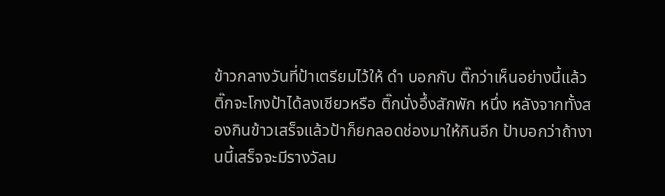ข้าวกลางวันที่ป้าเตรียมไว้ให้ ดำ บอกกับ ติ๊กว่าเห็นอย่างนี้แล้วติ๊กจะโกงป้าได้ลงเชียวหรือ ติ๊กนั่งอึ้งสักพัก หนึ่ง หลังจากทั้งสองกินข้าวเสร็จแล้วป้าก็ยกลอดช่องมาให้กินอีก ป้าบอกว่าถ้างานนี้เสร็จจะมีรางวัลม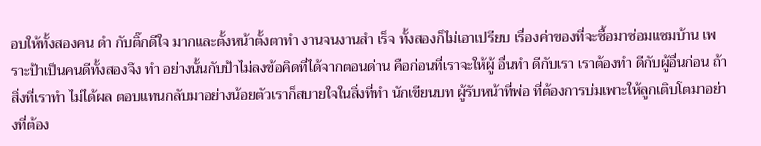อบให้ทั้งสองคน ดำ กับติ๊กดีใจ มากและตั้งหน้าตั้งตาทำ งานจนงานสำ เร็จ ทั้งสองก็ไม่เอาเปรียบ เรื่องค่าของที่จะซื้อมาซ่อมแซมบ้าน เพราะป้าเป็นคนดีทั้งสองจึง ทำ อย่างนั้นกับป้าไม่ลงข้อคิดที่ได้จากตอนด่าน คือก่อนที่เราจะให้ผู้ อื่นทำ ดีกับเรา เราต้องทำ ดีกับผู้อื่นก่อน ถ้าสิ่งที่เราทำ ไม่ได้ผล ตอบแทนกลับมาอย่างน้อยตัวเราก็สบายใจในสิ่งที่ทำ นักเขียนบท ผู้รับหน้าที่พ่อ ที่ต้องการบ่มเพาะให้ลูกเติบโตมาอย่างที่ต้อง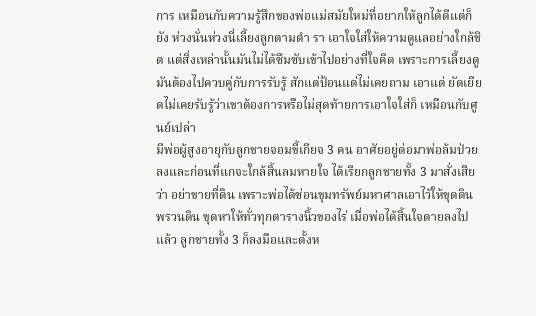การ เหมือนกับความรู้สึกของพ่อแม่สมัยใหม่ที่อยากให้ลูกได้ดีแต่ก็ยัง ห่วงนั่นห่วงนี่เลี้ยงลูกตามตำ รา เอาใจใส่ให้ความดูแลอย่างใกล้ชิด แต่สิ่งเหล่านั้นมันไม่ได้ซึมซับเข้าไปอย่างที่ใจคิด เพราะการเลี้ยงดู มันต้องไปควบคู่กับการรับรู้ สักแต่ป้อนแต่ไม่เคยถาม เอาแต่ ยัดเยียดไม่เคยรับรู้ว่าเขาต้องการหรือไม่สุดท้ายการเอาใจใส่ก็ เหมือนกับศูนย์เปล่า
มีพ่อผู้สูงอายุกับลูกชายจอมขี้เกียจ 3 คน อาศัยอยู่ต่อมาพ่อล้มป่วย ลงและก่อนที่แกจะใกล้สิ้นลมหายใจ ได้เรียกลูกชายทั้ง 3 มาสั่งเสีย ว่า อย่าขายที่ดิน เพราะพ่อได้ซ่อนขุมทรัพย์มหาศาลเอาไว้ให้ขุดดิน พรวนดิน ขุดหาให้ทั่วทุกตารางนิ้วของไร่ เมื่อพ่อได้สิ้นใจตายลงไป แล้ว ลูกชายทั้ง 3 ก็ลงมือและตั้งห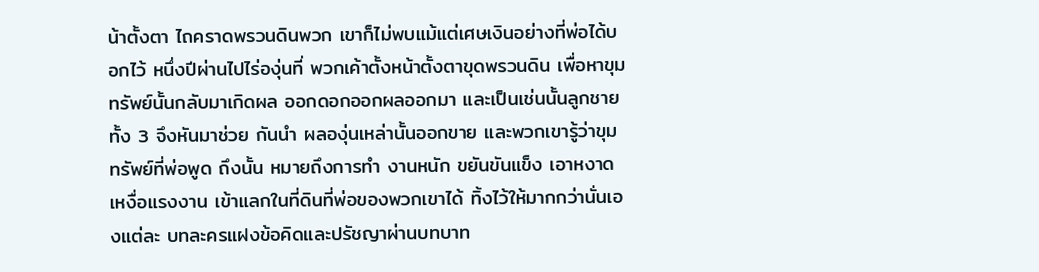น้าตั้งตา ไถคราดพรวนดินพวก เขาก็ไม่พบแม้แต่เศษเงินอย่างที่พ่อได้บอกไว้ หนึ่งปีผ่านไปไร่องุ่นที่ พวกเค้าตั้งหน้าตั้งตาขุดพรวนดิน เพื่อหาขุมทรัพย์นั้นกลับมาเกิดผล ออกดอกออกผลออกมา และเป็นเช่นนั้นลูกชายทั้ง 3 จึงหันมาช่วย กันนำ ผลองุ่นเหล่านั้นออกขาย และพวกเขารู้ว่าขุมทรัพย์ที่พ่อพูด ถึงนั้น หมายถึงการทำ งานหนัก ขยันขันแข็ง เอาหงาดเหงื่อแรงงาน เข้าแลกในที่ดินที่พ่อของพวกเขาได้ ทิ้งไว้ให้มากกว่านั่นเองแต่ละ บทละครแฝงข้อคิดและปรัชญาผ่านบทบาท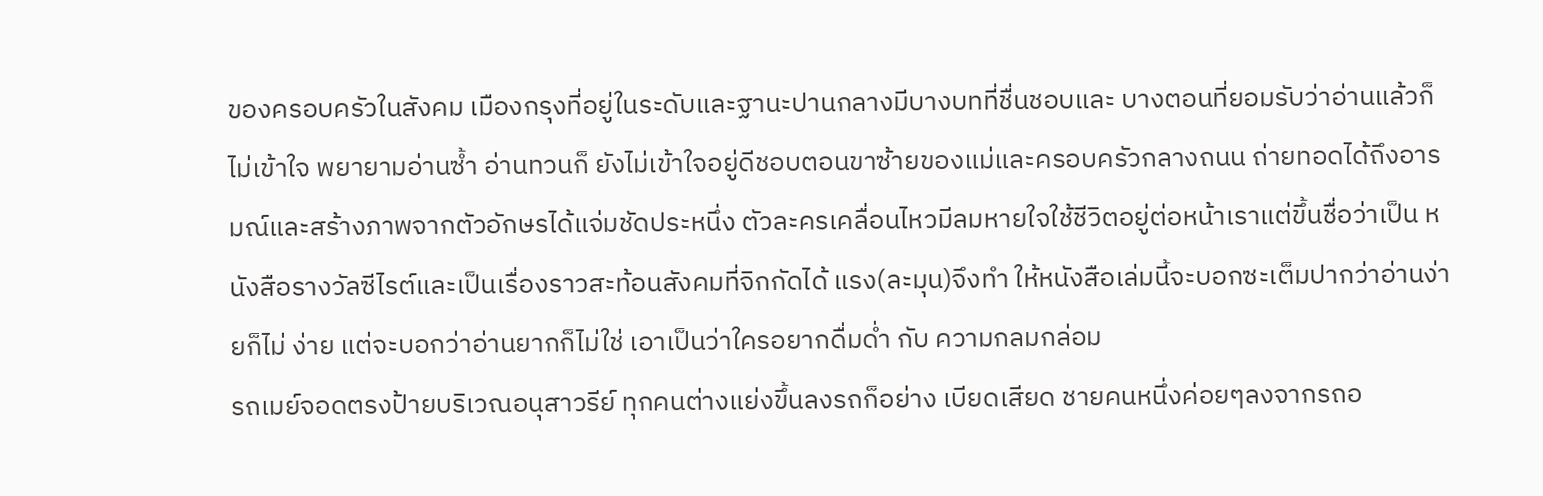ของครอบครัวในสังคม เมืองกรุงที่อยู่ในระดับและฐานะปานกลางมีบางบทที่ชื่นชอบและ บางตอนที่ยอมรับว่าอ่านแล้วก็ไม่เข้าใจ พยายามอ่านซ้ำ อ่านทวนก็ ยังไม่เข้าใจอยู่ดีชอบตอนขาซ้ายของแม่และครอบครัวกลางถนน ถ่ายทอดได้ถึงอารมณ์และสร้างภาพจากตัวอักษรได้แจ่มชัดประหนึ่ง ตัวละครเคลื่อนไหวมีลมหายใจใช้ชีวิตอยู่ต่อหน้าเราแต่ขึ้นชื่อว่าเป็น หนังสือรางวัลซีไรต์และเป็นเรื่องราวสะท้อนสังคมที่จิกกัดได้ แรง(ละมุน)จึงทำ ให้หนังสือเล่มนี้จะบอกซะเต็มปากว่าอ่านง่ายก็ไม่ ง่าย แต่จะบอกว่าอ่านยากก็ไม่ใช่ เอาเป็นว่าใครอยากดื่มด่ำ กับ ความกลมกล่อม
รถเมย์จอดตรงป้ายบริเวณอนุสาวรีย์ ทุกคนต่างแย่งขึ้นลงรถก็อย่าง เบียดเสียด ชายคนหนึ่งค่อยๆลงจากรถอ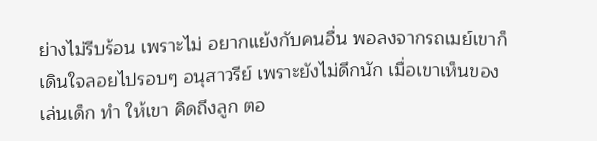ย่างไม่รีบร้อน เพราะไม่ อยากแย้งกับคนอื่น พอลงจากรถเมย์เขาก็เดินใจลอยไปรอบๆ อนุสาวรีย์ เพราะยังไม่ดึกนัก เมื่อเขาเห็นของเล่นเด็ก ทำ ให้เขา คิดถึงลูก ตอ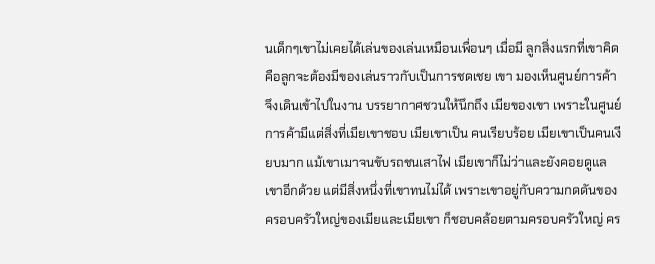นเด็กๆเขาไม่เคยได้เล่นของเล่นเหมือนเพื่อนๆ เมื่อมี ลูกสิ่งแรกที่เขาคิดคือลูกจะต้องมีของเล่นราวกับเป็นการชดเชย เขา มองเห็นศูนย์การค้าจึงเดินเข้าไปในงาน บรรยากาศชวนให้นึกถึง เมียของเขา เพราะในศูนย์การค้ามีแต่สิ่งที่เมียเขาชอบ เมียเขาเป็น คนเรียบร้อย เมียเขาเป็นคนเงียบมาก แม้เขาเมาจนขับรถชนเสาไฟ เมียเขาก็ไม่ว่าและยังคอยดูแลเขาอีกด้วย แต่มีสิ่งหนึ่งที่เขาทนไม่ได้ เพราะเขาอยู่กับความกดดันของครอบครัวใหญ่ของเมียและเมียเขา ก็ชอบคล้อยตามครอบครัวใหญ่ คร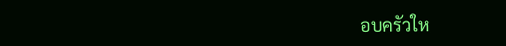อบครัวให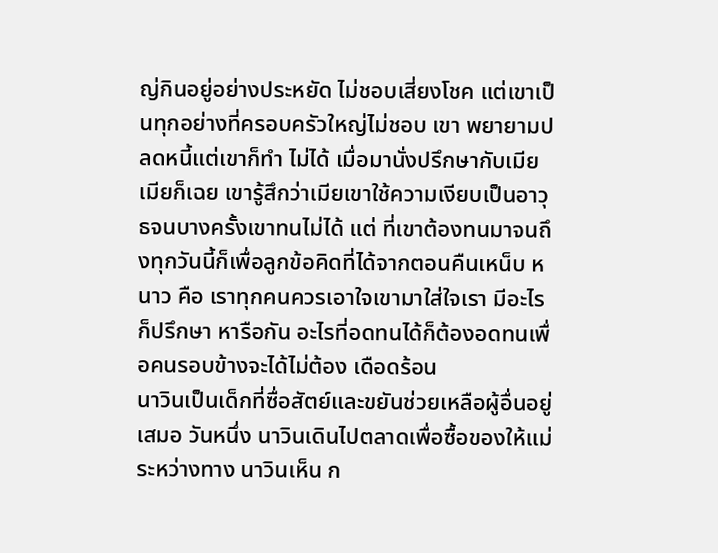ญ่กินอยู่อย่างประหยัด ไม่ชอบเสี่ยงโชค แต่เขาเป็นทุกอย่างที่ครอบครัวใหญ่ไม่ชอบ เขา พยายามปลดหนี้แต่เขาก็ทำ ไม่ได้ เมื่อมานั่งปรึกษากับเมีย เมียก็เฉย เขารู้สึกว่าเมียเขาใช้ความเงียบเป็นอาวุธจนบางครั้งเขาทนไม่ได้ แต่ ที่เขาต้องทนมาจนถึงทุกวันนี้ก็เพื่อลูกข้อคิดที่ได้จากตอนคืนเหน็บ หนาว คือ เราทุกคนควรเอาใจเขามาใส่ใจเรา มีอะไรก็ปรึกษา หารือกัน อะไรที่อดทนได้ก็ต้องอดทนเพื่อคนรอบข้างจะได้ไม่ต้อง เดือดร้อน
นาวินเป็นเด็กที่ซื่อสัตย์และขยันช่วยเหลือผู้อื่นอยู่เสมอ วันหนึ่ง นาวินเดินไปตลาดเพื่อซื้อของให้แม่ ระหว่างทาง นาวินเห็น ก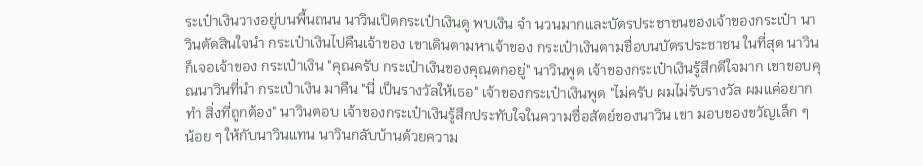ระเป๋าเงินวางอยู่บนพื้นถนน นาวินเปิดกระเป๋าเงินดู พบเงิน จำ นวนมากและบัตรประชาชนของเจ้าของกระเป๋า นาวินตัดสินใจนำ กระเป๋าเงินไปคืนเจ้าของ เขาเดินตามหาเจ้าของ กระเป๋าเงินตามชื่อบนบัตรประชาชน ในที่สุด นาวินก็เจอเจ้าของ กระเป๋าเงิน "คุณครับ กระเป๋าเงินของคุณตกอยู่" นาวินพูด เจ้าของกระเป๋าเงินรู้สึกดีใจมาก เขาขอบคุณนาวินที่นำ กระเป๋าเงิน มาคืน "นี่ เป็นรางวัลให้เธอ" เจ้าของกระเป๋าเงินพูด "ไม่ครับ ผมไม่รับรางวัล ผมแค่อยากทำ สิ่งที่ถูกต้อง" นาวินตอบ เจ้าของกระเป๋าเงินรู้สึกประทับใจในความซื่อสัตย์ของนาวิน เขา มอบของขวัญเล็ก ๆ น้อย ๆ ให้กับนาวินแทน นาวินกลับบ้านด้วยความ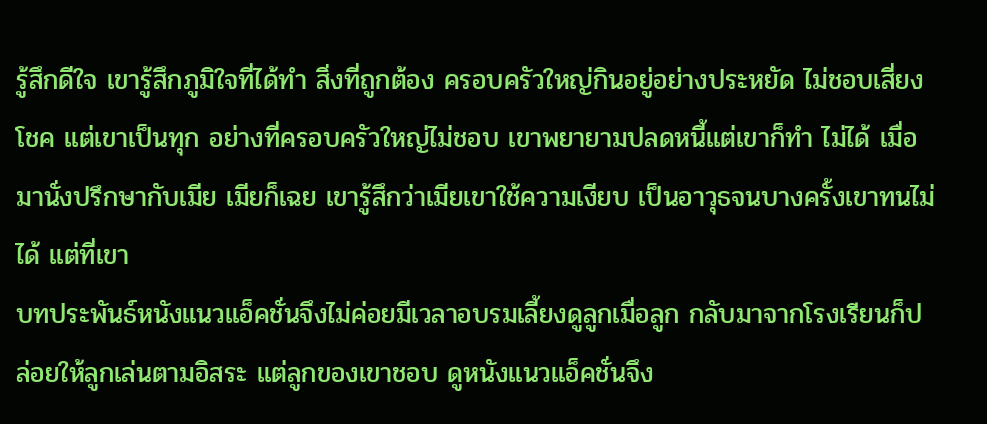รู้สึกดีใจ เขารู้สึกภูมิใจที่ได้ทำ สิ่งที่ถูกต้อง ครอบครัวใหญ่กินอยู่อย่างประหยัด ไม่ชอบเสี่ยงโชค แต่เขาเป็นทุก อย่างที่ครอบครัวใหญ่ไม่ชอบ เขาพยายามปลดหนี้แต่เขาก็ทำ ไม่ได้ เมื่อมานั่งปรึกษากับเมีย เมียก็เฉย เขารู้สึกว่าเมียเขาใช้ความเงียบ เป็นอาวุธจนบางครั้งเขาทนไม่ได้ แต่ที่เขา
บทประพันธ์หนังแนวแอ็คชั่นจึงไม่ค่อยมีเวลาอบรมเลี้ยงดูลูกเมื่อลูก กลับมาจากโรงเรียนก็ปล่อยให้ลูกเล่นตามอิสระ แต่ลูกของเขาชอบ ดูหนังแนวแอ็คชั่นจึง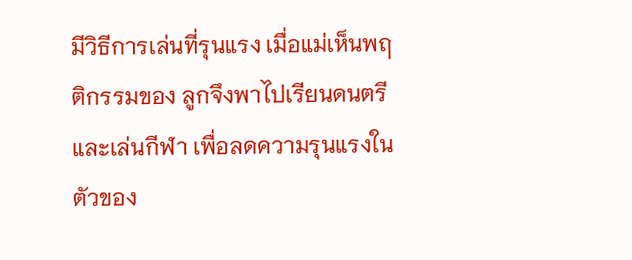มีวิธีการเล่นที่รุนแรง เมื่อแม่เห็นพฤติกรรมของ ลูกจึงพาไปเรียนดนตรีและเล่นกีฬา เพื่อลดความรุนแรงในตัวของ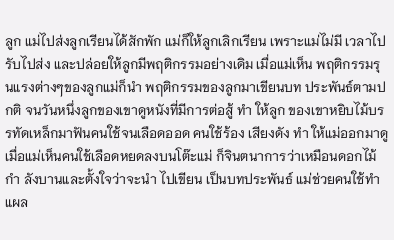ลูก แม่ไปส่งลูกเรียนได้สักพัก แม่ก็ให้ลูกเลิกเรียน เพราะแม่ไม่มี เวลาไปรับไปส่ง และปล่อยให้ลูกมีพฤติกรรมอย่างเดิม เมื่อแม่เห็น พฤติกรรมรุนแรงต่างๆของลูกแม่ก็นำ พฤติกรรมของลูกมาเขียนบท ประพันธ์ตามปกติ จนวันหนึ่งลูกของเขาดูหนังที่มีการต่อสู้ ทำ ให้ลูก ของเขาหยิบไม้บรรทัดเหล็กมาฟันคนใช้จนเลือดออด คนใช้ร้อง เสียงดัง ทำ ให้แม่ออกมาดู เมื่อแม่เห็นคนใช้เลือดหยดลงบนโต๊ะแม่ ก็จินตนาการว่าเหมือนดอกไม้กำ ลังบานและตั้งใจว่าจะนำ ไปเขียน เป็นบทประพันธ์ แม่ช่วยคนใช้ทำ แผล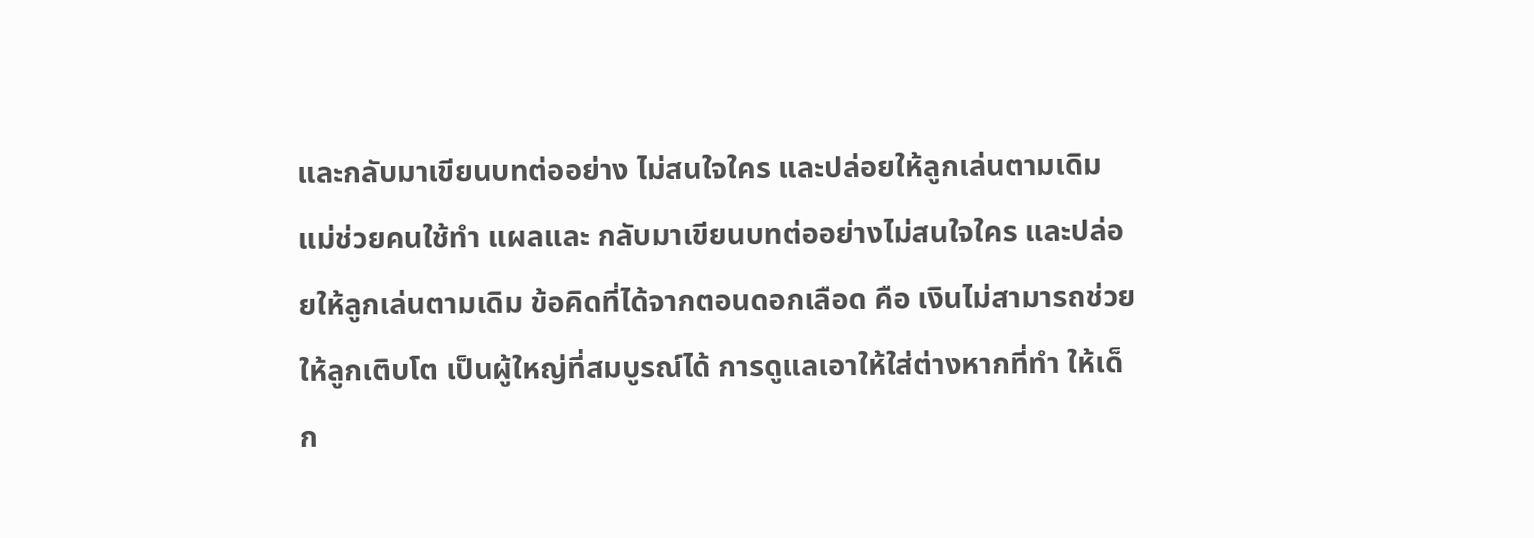และกลับมาเขียนบทต่ออย่าง ไม่สนใจใคร และปล่อยให้ลูกเล่นตามเดิมแม่ช่วยคนใช้ทำ แผลและ กลับมาเขียนบทต่ออย่างไม่สนใจใคร และปล่อยให้ลูกเล่นตามเดิม ข้อคิดที่ได้จากตอนดอกเลือด คือ เงินไม่สามารถช่วยให้ลูกเติบโต เป็นผู้ใหญ่ที่สมบูรณ์ได้ การดูแลเอาให้ใส่ต่างหากที่ทำ ให้เด็ก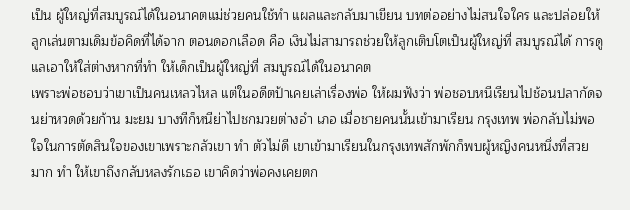เป็น ผู้ใหญ่ที่สมบูรณ์ได้ในอนาคตแม่ช่วยคนใช้ทำ แผลและกลับมาเขียน บทต่ออย่างไม่สนใจใคร และปล่อยให้ลูกเล่นตามเดิมข้อคิดที่ได้จาก ตอนดอกเลือด คือ เงินไม่สามารถช่วยให้ลูกเติบโตเป็นผู้ใหญ่ที่ สมบูรณ์ได้ การดูแลเอาให้ใส่ต่างหากที่ทำ ให้เด็กเป็นผู้ใหญ่ที่ สมบูรณ์ได้ในอนาคต
เพราะพ่อชอบว่าเขาเป็นคนเหลวไหล แต่ในอดีตป้าเคยเล่าเรื่องพ่อ ให้ผมฟังว่า พ่อชอบหนีเรียนไปช้อนปลากัดจนย่าหวดด้วยก้าน มะยม บางทีก็หนีย่าไปชกมวยต่างอำ เภอ เมื่อชายคนนั้นเข้ามาเรียน กรุงเทพ พ่อกลับไม่พอใจในการตัดสินใจของเขาเพราะกลัวเขา ทำ ตัวไม่ดี เขาเข้ามาเรียนในกรุงเทพสักพักก็พบผู้หญิงคนหนึ่งที่สวย มาก ทำ ให้เขาถึงกลับหลงรักเธอ เขาคิดว่าพ่อคงเคยตก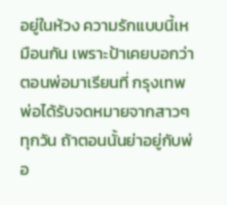อยู่ในห้วง ความรักแบบนี้เหมือนกัน เพราะป้าเคยบอกว่าตอนพ่อมาเรียนที่ กรุงเทพ พ่อได้รับจดหมายจากสาวๆทุกวัน ถ้าตอนนั้นย่าอยู่กับพ่อ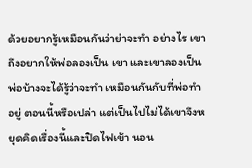ด้วยอยากรู้เหมือนกันว่าย่าจะทำ อย่างไร เขาถึงอยากให้พ่อลองเป็น เขา และเขาลองเป็นพ่อบ้างจะได้รู้ว่าจะทำ เหมือนกันกับที่พ่อทำ อยู่ ตอนนี้หรือเปล่า แต่เป็นไปไม่ได้เขาจึงหยุดคิดเรื่องนี้และปิดไฟเข้า นอน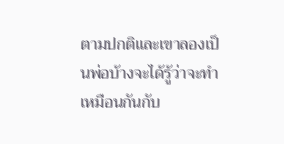ตามปกติและเขาลองเป็นพ่อบ้างจะได้รู้ว่าจะทำ เหมือนกันกับ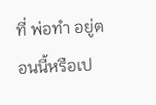ที่ พ่อทำ อยู่ตอนนี้หรือเป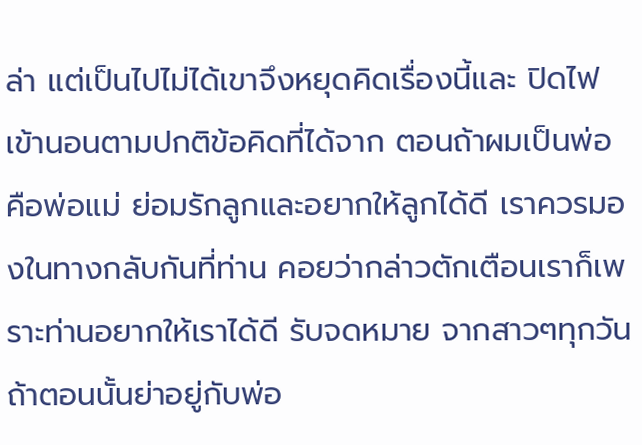ล่า แต่เป็นไปไม่ได้เขาจึงหยุดคิดเรื่องนี้และ ปิดไฟเข้านอนตามปกติข้อคิดที่ได้จาก ตอนถ้าผมเป็นพ่อ คือพ่อแม่ ย่อมรักลูกและอยากให้ลูกได้ดี เราควรมองในทางกลับกันที่ท่าน คอยว่ากล่าวตักเตือนเราก็เพราะท่านอยากให้เราได้ดี รับจดหมาย จากสาวๆทุกวัน ถ้าตอนนั้นย่าอยู่กับพ่อ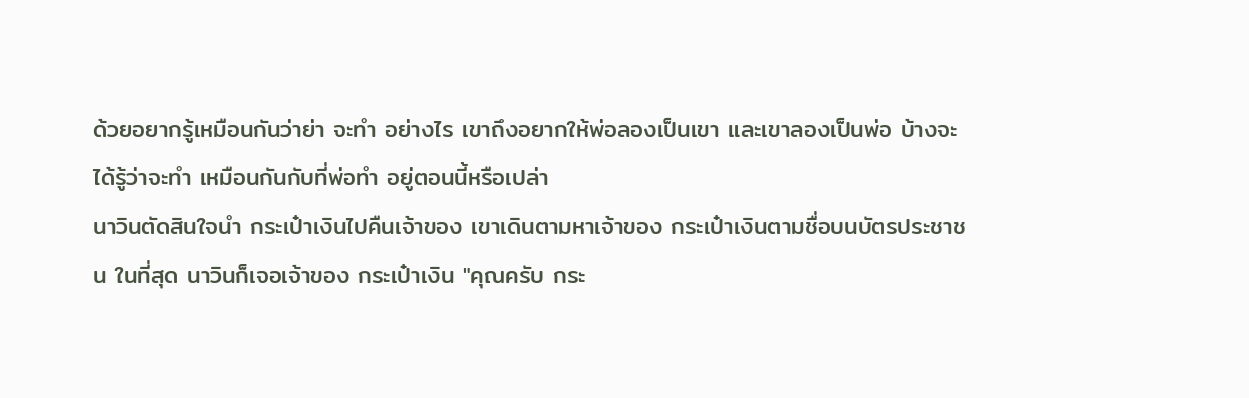ด้วยอยากรู้เหมือนกันว่าย่า จะทำ อย่างไร เขาถึงอยากให้พ่อลองเป็นเขา และเขาลองเป็นพ่อ บ้างจะได้รู้ว่าจะทำ เหมือนกันกับที่พ่อทำ อยู่ตอนนี้หรือเปล่า
นาวินตัดสินใจนำ กระเป๋าเงินไปคืนเจ้าของ เขาเดินตามหาเจ้าของ กระเป๋าเงินตามชื่อบนบัตรประชาชน ในที่สุด นาวินก็เจอเจ้าของ กระเป๋าเงิน "คุณครับ กระ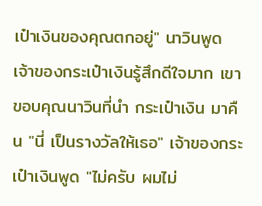เป๋าเงินของคุณตกอยู่" นาวินพูด เจ้าของกระเป๋าเงินรู้สึกดีใจมาก เขาขอบคุณนาวินที่นำ กระเป๋าเงิน มาคืน "นี่ เป็นรางวัลให้เธอ" เจ้าของกระเป๋าเงินพูด "ไม่ครับ ผมไม่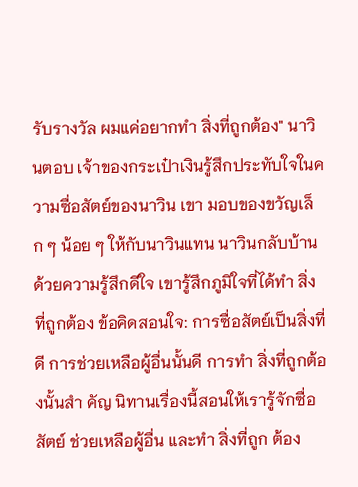รับรางวัล ผมแค่อยากทำ สิ่งที่ถูกต้อง" นาวินตอบ เจ้าของกระเป๋าเงินรู้สึกประทับใจในความซื่อสัตย์ของนาวิน เขา มอบของขวัญเล็ก ๆ น้อย ๆ ให้กับนาวินแทน นาวินกลับบ้านด้วยความรู้สึกดีใจ เขารู้สึกภูมิใจที่ได้ทำ สิ่งที่ถูกต้อง ข้อคิดสอนใจ: การซื่อสัตย์เป็นสิ่งที่ดี การช่วยเหลือผู้อื่นนั้นดี การทำ สิ่งที่ถูกต้องนั้นสำ คัญ นิทานเรื่องนี้สอนให้เรารู้จักซื่อสัตย์ ช่วยเหลือผู้อื่น และทำ สิ่งที่ถูก ต้อง